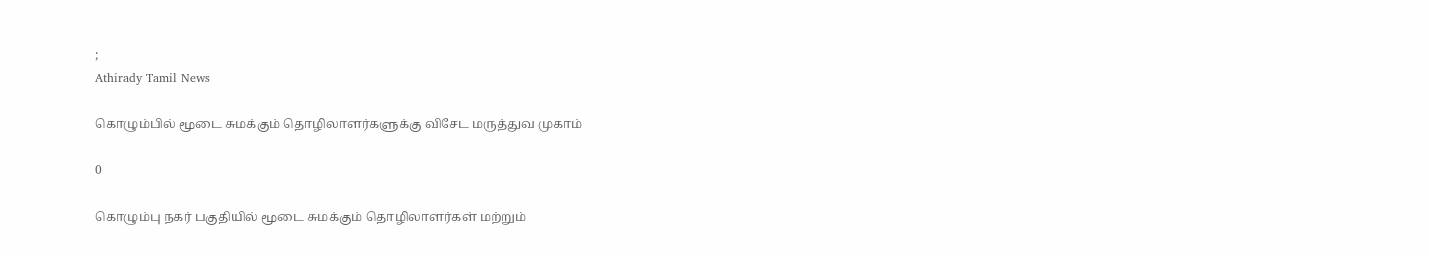;
Athirady Tamil News

கொழும்பில் மூடை சுமக்கும் தொழிலாளர்களுக்கு விசேட மருத்துவ முகாம்

0

கொழும்பு நகர் பகுதியில் மூடை சுமக்கும் தொழிலாளர்கள் மற்றும்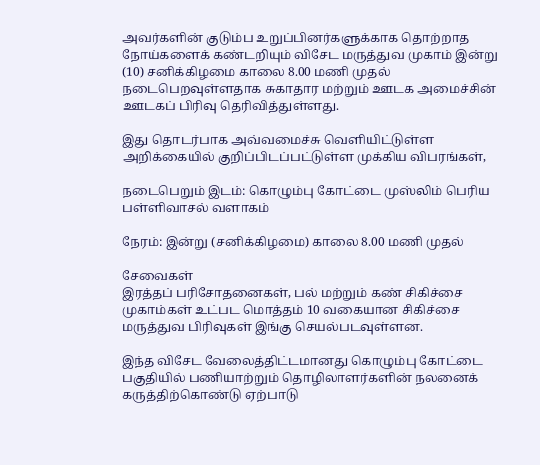அவர்களின் குடும்ப உறுப்பினர்களுக்காக தொற்றாத நோய்களைக் கண்டறியும் விசேட மருத்துவ முகாம் இன்று (10) சனிக்கிழமை காலை 8.00 மணி முதல் நடைபெறவுள்ளதாக சுகாதார மற்றும் ஊடக அமைச்சின் ஊடகப் பிரிவு தெரிவித்துள்ளது.

இது தொடர்பாக அவ்வமைச்சு வெளியிட்டுள்ள அறிக்கையில் குறிப்பிடப்பட்டுள்ள முக்கிய விபரங்கள்,

நடைபெறும் இடம்: கொழும்பு கோட்டை முஸ்லிம் பெரிய பள்ளிவாசல் வளாகம்

நேரம்: இன்று (சனிக்கிழமை) காலை 8.00 மணி முதல்

சேவைகள்
இரத்தப் பரிசோதனைகள், பல் மற்றும் கண் சிகிச்சை முகாம்கள் உட்பட மொத்தம் 10 வகையான சிகிச்சை மருத்துவ பிரிவுகள் இங்கு செயல்படவுள்ளன.

இந்த விசேட வேலைத்திட்டமானது கொழும்பு கோட்டை பகுதியில் பணியாற்றும் தொழிலாளர்களின் நலனைக் கருத்திற்கொண்டு ஏற்பாடு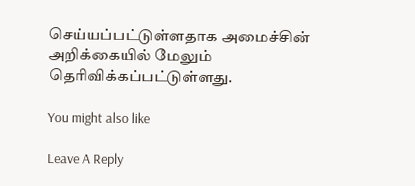செய்யப்பட்டுள்ளதாக அமைச்சின் அறிக்கையில் மேலும் தெரிவிக்கப்பட்டுள்ளது.

You might also like

Leave A Reply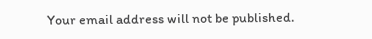Your email address will not be published.